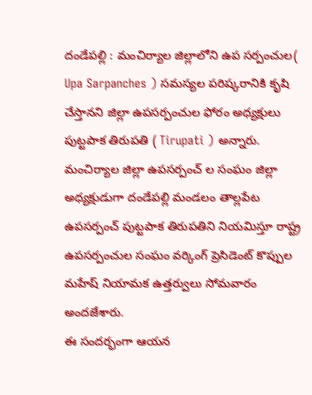దండేపల్లి : మంచిర్యాల జిల్లాలోని ఉప సర్పంచుల( Upa Sarpanches ) సమస్యల పరిష్కరానికి కృషి చేస్తానని జిల్లా ఉపసర్పంచుల ఫోరం అధ్యక్షులు పుట్టపాక తిరుపతి ( Tirupati ) అన్నారు. మంచిర్యాల జిల్లా ఉపసర్పంచ్ ల సంఘం జిల్లా అధ్యక్షుడుగా దండేపల్లి మండలం తాల్లపేట ఉపసర్పంచ్ పుట్టపాక తిరుపతిని నియమిస్తూ రాష్ట్ర ఉపసర్పంచుల సంఘం వర్కింగ్ ప్రెసిడెంట్ కొప్పుల మహేష్ నియామక ఉత్తర్వులు సోమవారం అందజేశారు.
ఈ సందర్భంగా ఆయన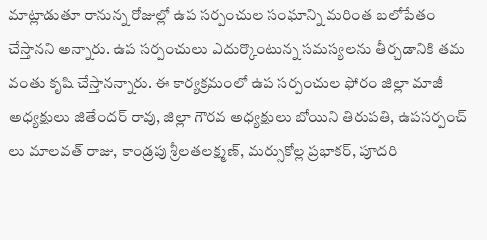మాట్లాడుతూ రానున్న రోజుల్లో ఉప సర్పంచుల సంఘాన్ని మరింత బలోపేతం చేస్తానని అన్నారు. ఉప సర్పంచులు ఎదుర్కొంటున్న సమస్యలను తీర్చడానికి తమ వంతు కృషి చేస్తానన్నారు. ఈ కార్యక్రమంలో ఉప సర్పంచుల ఫోరం జిల్లా మాజీ అధ్యక్షులు జితేందర్ రావు, జిల్లా గౌరవ అధ్యక్షులు బోయిని తిరుపతి, ఉపసర్పంచ్ లు మాలవత్ రాజు, కాండ్రపు శ్రీలతలక్ష్మణ్, మర్సుకోల్ల ప్రభాకర్, పూదరి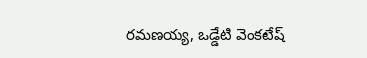రమణయ్య, ఒడ్డేటి వెంకటేష్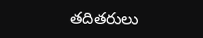తదితరులు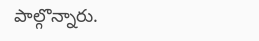పాల్గొన్నారు.